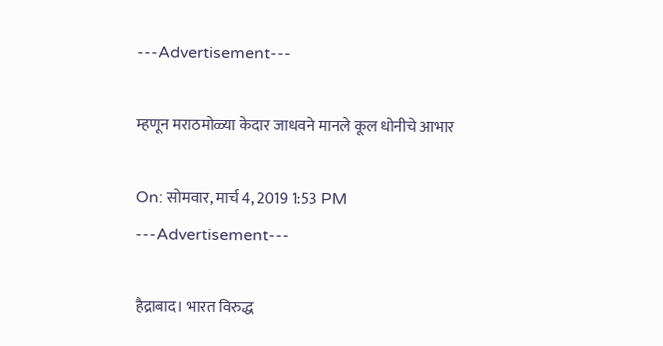---Advertisement---

म्हणून मराठमोळ्या केदार जाधवने मानले कूल धोनीचे आभार

On: सोमवार, मार्च 4, 2019 1:53 PM
---Advertisement---

हैद्राबाद। भारत विरुद्ध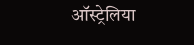ऑस्ट्रेलिया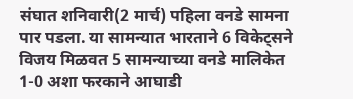संघात शनिवारी(2 मार्च) पहिला वनडे सामना पार पडला. या सामन्यात भारताने 6 विकेट्सने विजय मिळवत 5 सामन्याच्या वनडे मालिकेत 1-0 अशा फरकाने आघाडी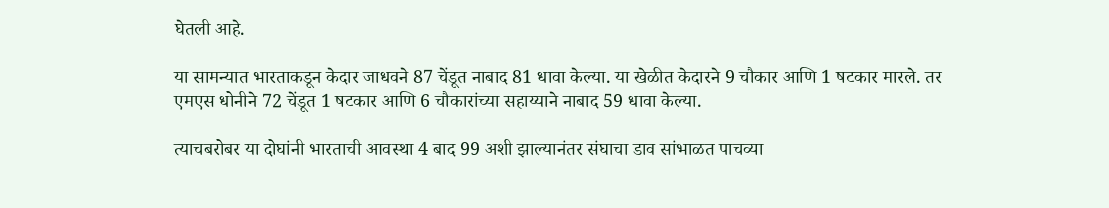घेतली आहे.

या सामन्यात भारताकडून केदार जाधवने 87 चेंडूत नाबाद 81 धावा केल्या. या खेळीत केदारने 9 चौकार आणि 1 षटकार मारले. तर एमएस धोनीने 72 चेंडूत 1 षटकार आणि 6 चौकारांच्या सहाय्याने नाबाद 59 धावा केल्या.

त्याचबरोबर या दोघांनी भारताची आवस्था 4 बाद 99 अशी झाल्यानंतर संघाचा डाव सांभाळत पाचव्या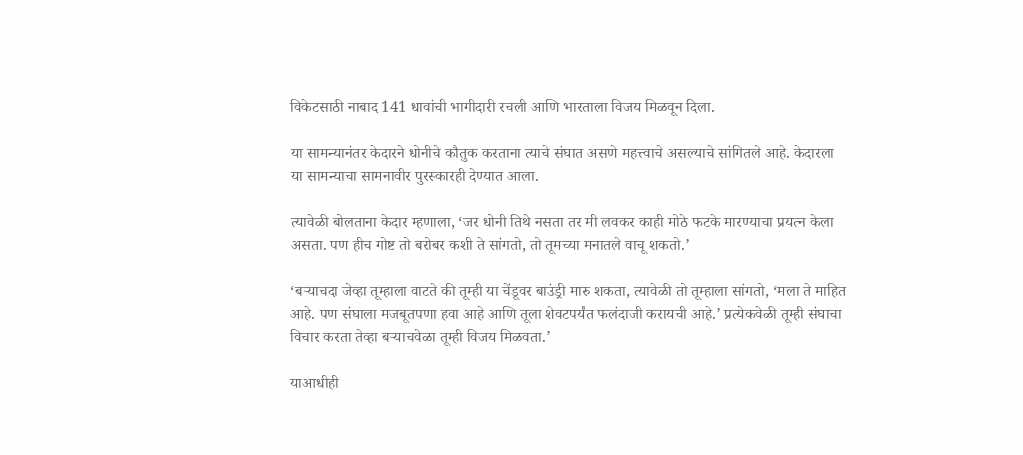विकेटसाठी नाबाद 141 धावांची भागीदारी रचली आणि भारताला विजय मिळवून दिला.

या सामन्यानंतर केदारने धोनीचे कौतुक करताना त्याचे संघात असणे महत्त्वाचे असल्याचे सांगितले आहे. केदारला या सामन्याचा सामनावीर पुरस्कारही देण्यात आला.

त्यावेळी बोलताना केदार म्हणाला, ‘जर धोनी तिथे नसता तर मी लवकर काही मोठे फटके मारण्याचा प्रयत्न केला असता. पण हीच गोष्ट तो बरोबर कशी ते सांगतो, तो तूमच्या मनातले वाचू शकतो.’

‘बऱ्याचदा जेव्हा तूम्हाला वाटते की तूम्ही या चेंडूवर बाउंड्री मारु शकता, त्यावेळी तो तूम्हाला सांगतो, ‘मला ते माहित आहे. पण संघाला मजबूतपणा हवा आहे आणि तूला शेवटपर्यंत फलंदाजी करायची आहे.’ प्रत्येकवेळी तूम्ही संघाचा विचार करता तेव्हा बऱ्याचवेळा तूम्ही विजय मिळवता.’

याआधीही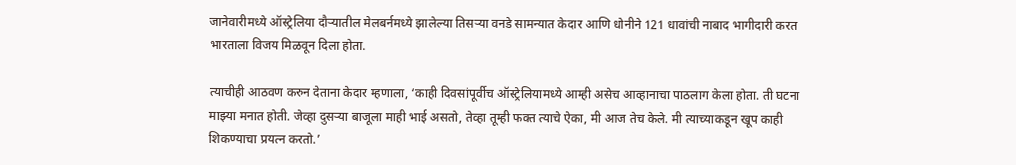जानेवारीमध्ये ऑस्ट्रेलिया दौऱ्यातील मेलबर्नमध्ये झालेल्या तिसऱ्या वनडे सामन्यात केदार आणि धोनीने 121 धावांची नाबाद भागीदारी करत भारताला विजय मिळवून दिला होता.

त्याचीही आठवण करुन देताना केदार म्हणाला, ‘काही दिवसांपूर्वीच ऑस्ट्रेलियामध्ये आम्ही असेच आव्हानाचा पाठलाग केला होता. ती घटना माझ्या मनात होती. जेव्हा दुसऱ्या बाजूला माही भाई असतो, तेव्हा तूम्ही फक्त त्याचे ऐका, मी आज तेच केले. मी त्याच्याकडून खूप काही शिकण्याचा प्रयत्न करतो.’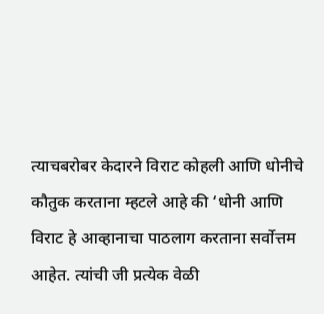त्याचबरोबर केदारने विराट कोहली आणि धोनीचे कौतुक करताना म्हटले आहे की ‘धोनी आणि विराट हे आव्हानाचा पाठलाग करताना सर्वोत्तम आहेत. त्यांची जी प्रत्येक वेळी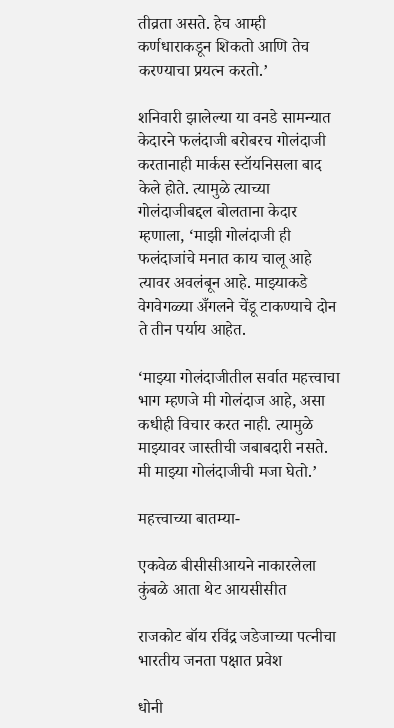तीव्रता असते. हेच आम्ही कर्णधाराकडून शिकतो आणि तेच करण्याचा प्रयत्न करतो.’

शनिवारी झालेल्या या वनडे सामन्यात केदारने फलंदाजी बरोबरच गोलंदाजी करतानाही मार्कस स्टॉयनिसला बाद केले होते. त्यामुळे त्याच्या गोलंदाजीबद्दल बोलताना केदार म्हणाला, ‘माझी गोलंदाजी ही फलंदाजांचे मनात काय चालू आहे त्यावर अवलंबून आहे. माझ्याकडे वेगवेगळ्या अँगलने चेंडू टाकण्याचे दोन ते तीन पर्याय आहेत.

‘माझ्या गोलंदाजीतील सर्वात महत्त्वाचा भाग म्हणजे मी गोलंदाज आहे, असा कधीही विचार करत नाही. त्यामुळे माझ्यावर जास्तीची जबाबदारी नसते. मी माझ्या गोलंदाजीची मजा घेतो.’

महत्त्वाच्या बातम्या-

एकवेळ बीसीसीआयने नाकारलेला कुंबळे आता थेट आयसीसीत

राजकोट बॉय रविंद्र जडेजाच्या पत्नीचा भारतीय जनता पक्षात प्रवेश

धोनी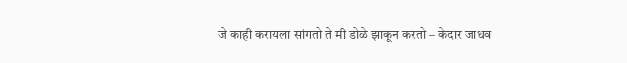जे काही करायला सांगतो ते मी डोळे झाकून करतो – केदार जाधव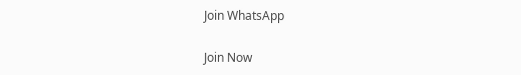Join WhatsApp

Join Now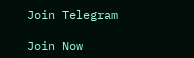Join Telegram

Join Now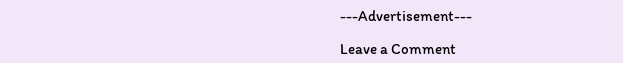---Advertisement---

Leave a Comment